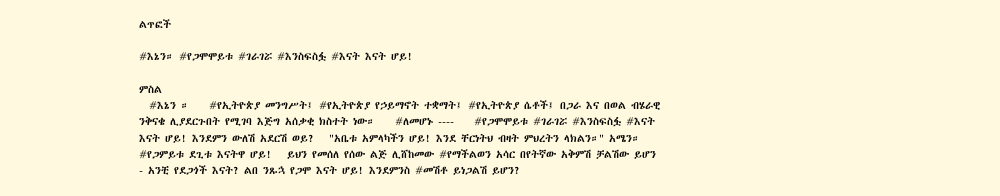ልጥፎች

#እኔን። #የጋሞሞይቱ #ገራገሯ #እንስፍስፏ #እናት እናት ሆይ!

ምስል
  #እኔን ።    #የኢትዮጵያ መንግሥት፤ #የኢትዮጵያ የኃይማኖት ተቋማት፤ #የኢትዮጵያ ሴቶች፤ በጋራ እና በወል ብሄራዊ ንቅናቄ ሊያደርጉበት የሚገባ እጅግ አሰቃቂ ክስተት ነው።    #ለመሆኑ ----    #የጋሞሞይቱ #ገራገሯ #እንስፍስፏ #እናት እናት ሆይ! እንደምን ውለሽ አደርሽ ወይ?   "አቤቱ አምላካችን ሆይ! እንደ ቸርነትህ ብዛት ምህረትን ላክልን።" አሜን።       #የጋምይቱ ደጊቱ እናትዋ ሆይ!   ይህን የመሰለ የሰው ልጅ ሊሸከመው #የማችልወን አሳር በየትኛው አቅምሽ ቻልሽው ይሆን - አንቺ የደጋጎች እናት? ልበ ንጹኋ የጋሞ እናት ሆይ! እንደምንስ #መሽቶ ይነጋልሽ ይሆን?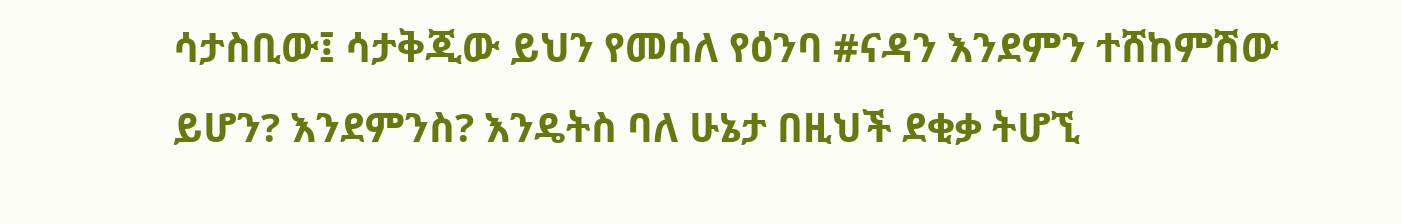ሳታስቢው፤ ሳታቅጂው ይህን የመሰለ የዕንባ #ናዳን እንደምን ተሸከምሽው ይሆን? እንደምንስ? እንዴትስ ባለ ሁኔታ በዚህች ደቂቃ ትሆኚ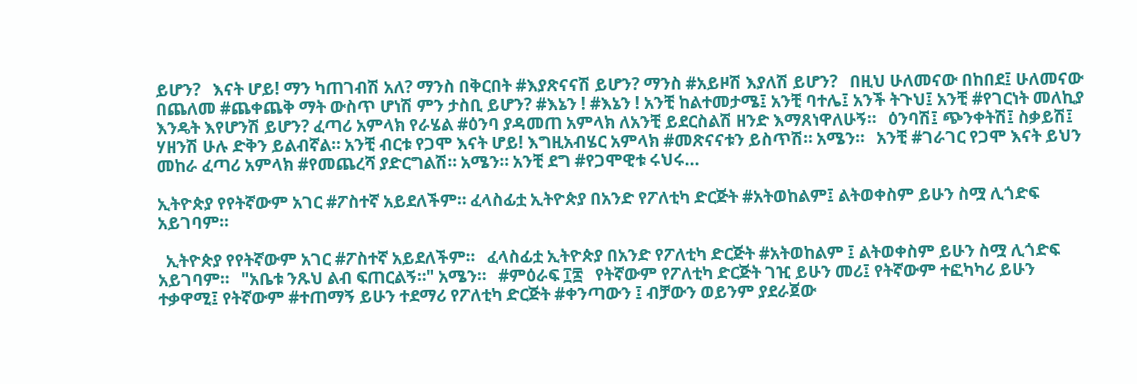ይሆን?   እናት ሆይ! ማን ካጠገብሽ አለ? ማንስ በቅርበት #እያጽናናሽ ይሆን? ማንስ #አይዞሽ እያለሽ ይሆን?   በዚህ ሁለመናው በከበደ፤ ሁለመናው በጨለመ #ጨቀጨቅ ማት ውስጥ ሆነሽ ምን ታስቢ ይሆን? #እኔን ! #እኔን ! አንቺ ከልተመታሜ፤ አንቺ ባተሌ፤ አንች ትጉህ፤ አንቺ #የገርነት መለኪያ እንዴት እየሆንሽ ይሆን? ፈጣሪ አምላክ የራሄል #ዕንባ ያዳመጠ አምላክ ለአንቺ ይደርስልሽ ዘንድ እማጸነዋለሁኝ።   ዕንባሽ፤ ጭንቀትሽ፤ ስቃይሽ፤ ሃዘንሽ ሁሉ ድቅን ይልብኛል። አንቺ ብርቱ የጋሞ እናት ሆይ! እግዚአብሄር አምላክ #መጽናናቱን ይስጥሽ። አሜን።   አንቺ #ገራገር የጋሞ እናት ይህን መከራ ፈጣሪ አምላክ #የመጨረሻ ያድርግልሽ። አሜን። አንቺ ደግ #የጋሞዊቱ ሩህሩ...

ኢትዮጵያ የየትኛውም አገር #ፖስተኛ አይደለችም። ፈላስፊቷ ኢትዮጵያ በአንድ የፖለቲካ ድርጅት #አትወከልም፤ ልትወቀስም ይሁን ስሟ ሊጎድፍ አይገባም።

  ኢትዮጵያ የየትኛውም አገር #ፖስተኛ አይደለችም።   ፈላስፊቷ ኢትዮጵያ በአንድ የፖለቲካ ድርጅት #አትወከልም ፤ ልትወቀስም ይሁን ስሟ ሊጎድፍ አይገባም።   "አቤቱ ንጹህ ልብ ፍጠርልኝ።" አሜን።   #ምዕራፍ ፲፰   የትኛውም የፖለቲካ ድርጅት ገዢ ይሁን መሪ፤ የትኛውም ተፎካካሪ ይሁን ተቃዋሚ፤ የትኛውም #ተጠማኝ ይሁን ተደማሪ የፖለቲካ ድርጅት #ቀንጣውን ፤ ብቻውን ወይንም ያደራጀው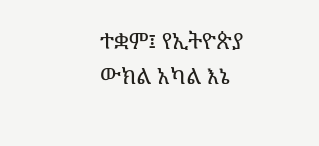ተቋም፤ የኢትዮጵያ ውክል አካል እኔ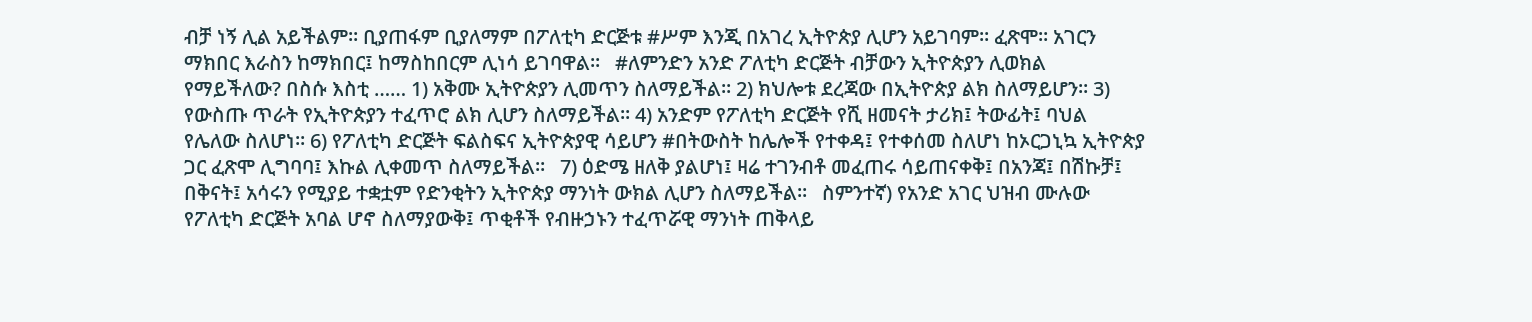ብቻ ነኝ ሊል አይችልም። ቢያጠፋም ቢያለማም በፖለቲካ ድርጅቱ #ሥም እንጂ በአገረ ኢትዮጵያ ሊሆን አይገባም። ፈጽሞ። አገርን ማክበር እራስን ከማክበር፤ ከማስከበርም ሊነሳ ይገባዋል።   #ለምንድን አንድ ፖለቲካ ድርጅት ብቻውን ኢትዮጵያን ሊወክል የማይችለው? በስሱ እስቲ …… 1) አቅሙ ኢትዮጵያን ሊመጥን ስለማይችል። 2) ክህሎቱ ደረጃው በኢትዮጵያ ልክ ስለማይሆን። 3) የውስጡ ጥራት የኢትዮጵያን ተፈጥሮ ልክ ሊሆን ስለማይችል። 4) አንድም የፖለቲካ ድርጅት የሺ ዘመናት ታሪክ፤ ትውፊት፤ ባህል የሌለው ስለሆነ። 6) የፖለቲካ ድርጅት ፍልስፍና ኢትዮጵያዊ ሳይሆን #በትውስት ከሌሎች የተቀዳ፤ የተቀሰመ ስለሆነ ከኦርጋኒኳ ኢትዮጵያ ጋር ፈጽሞ ሊግባባ፤ እኩል ሊቀመጥ ስለማይችል።   7) ዕድሜ ዘለቅ ያልሆነ፤ ዛሬ ተገንብቶ መፈጠሩ ሳይጠናቀቅ፤ በአንጃ፤ በሽኩቻ፤ በቅናት፤ አሳሩን የሚያይ ተቋቷም የድንቂትን ኢትዮጵያ ማንነት ውክል ሊሆን ስለማይችል።   ስምንተኛ) የአንድ አገር ህዝብ ሙሉው የፖለቲካ ድርጅት አባል ሆኖ ስለማያውቅ፤ ጥቂቶች የብዙኃኑን ተፈጥሯዊ ማንነት ጠቅላይ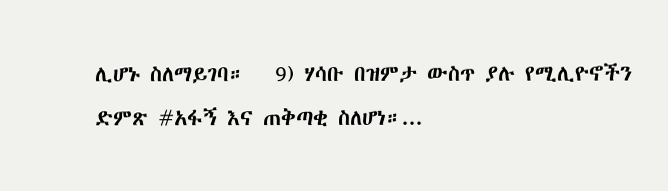ሊሆኑ ስለማይገባ።   9) ሃሳቡ በዝምታ ውስጥ ያሉ የሚሊዮኖችን ድምጽ #አፋኝ እና ጠቅጣቂ ስለሆነ።...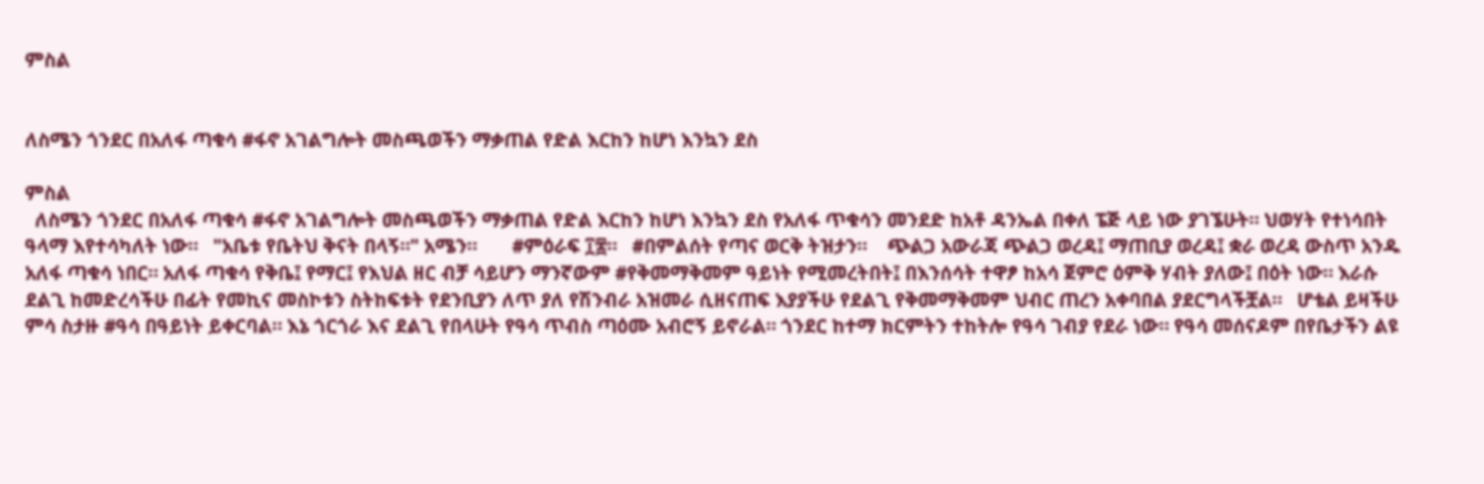ምስል


ለስሜን ጎንደር በአለፋ ጣቁሳ #ፋኖ አገልግሎት መስጫወችን ማቃጠል የድል እርከን ከሆነ እንኳን ደስ

ምስል
  ለስሜን ጎንደር በአለፋ ጣቁሳ #ፋኖ አገልግሎት መስጫወችን ማቃጠል የድል እርከን ከሆነ እንኳን ደስ የአለፋ ጥቁሳን መንደድ ከአቶ ዳንኤል በቀለ ፔጅ ላይ ነው ያገኜሁት። ህወሃት የተነሳበት ዓላማ እየተሳካለት ነው።   "አቤቱ የቤትህ ቅናት በላኝ።" አሜን።       #ምዕራፍ ፲፰።   #በምልሰት የጣና ወርቅ ትዝታን።    ጭልጋ አውራጃ ጭልጋ ወረዳ፤ ማጠቢያ ወረዳ፤ ቋራ ወረዳ ውስጥ አንዱ አለፋ ጣቁሳ ነበር። አለፋ ጣቁሳ የቅቤ፤ የማር፤ የእህል ዘር ብቻ ሳይሆን ማንኛውም #የቅመማቅመም ዓይነት የሚመረትበት፤ በእንሰሳት ተዋፆ ከአሳ ጀምሮ ዕምቅ ሃብት ያለው፤ በዕት ነው። እራሱ ደልጊ ከመድረሳችሁ በፊት የመኪና መስኮቱን ስትከፍቱት የደንቢያን ለጥ ያለ የሽንብራ አዝመራ ሲዘናጠፍ እያያችሁ የደልጊ የቅመማቅመም ህብር ጠረን አቀባበል ያደርግላችቿል።   ሆቴል ይዛችሁ ምሳ ስታዙ #ዓሳ በዓይነት ይቀርባል። እኔ ጎርጎራ እና ደልጊ የበላሁት የዓሳ ጥብስ ጣዕሙ አብሮኝ ይኖራል። ጎንደር ከተማ ክርምትን ተከትሎ የዓሳ ገብያ የደራ ነው። የዓሳ መሰናዶም በየቤታችን ልዩ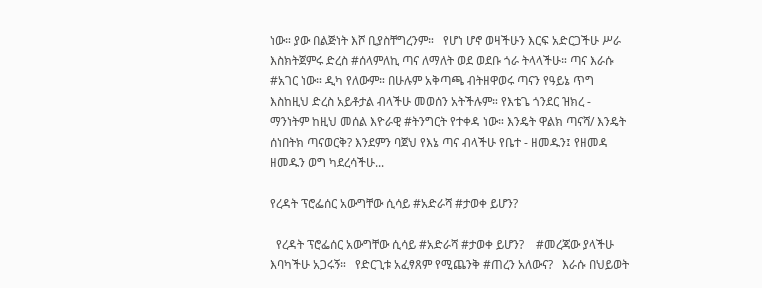ነው። ያው በልጅነት እሾ ቢያስቸግረንም።   የሆነ ሆኖ ወዛችሁን እርፍ አድርጋችሁ ሥራ እስክትጀምሩ ድረስ #ሰላምለኪ ጣና ለማለት ወደ ወደቡ ጎራ ትላላችሁ። ጣና እራሱ #አገር ነው። ዲካ የለውም። በሁሉም አቅጣጫ ብትዘዋወሩ ጣናን የዓይኔ ጥግ እስከዚህ ድረስ አይቶታል ብላችሁ መወሰን አትችሉም። የእቴጌ ጎንደር ዝክረ - ማንነትም ከዚህ መሰል እዮራዊ #ትንግርት የተቀዳ ነው። እንዴት ዋልክ ጣናሻ/ እንዴት ሰነበትክ ጣናወርቅ? እንደምን ባጀህ የእኔ ጣና ብላችሁ የቤተ - ዘመዱን፤ የዘመዳ ዘመዱን ወግ ካደረሳችሁ...

የረዳት ፕሮፌሰር አውግቸው ሲሳይ #አድራሻ #ታወቀ ይሆን?

  የረዳት ፕሮፌሰር አውግቸው ሲሳይ #አድራሻ #ታወቀ ይሆን?    #መረጃው ያላችሁ እባካችሁ አጋሩኝ።   የድርጊቱ አፈፃጸም የሚጨንቅ #ጠረን አለውና?   እራሱ በህይወት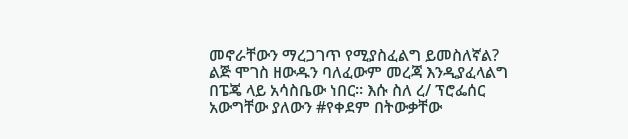መኖራቸውን ማረጋገጥ የሚያስፈልግ ይመስለኛል?   ልጅ ሞገስ ዘውዱን ባለፈውም መረጃ እንዲያፈላልግ በፔጄ ላይ አሳስቤው ነበር። እሱ ስለ ረ/ ፕሮፌሰር አውግቸው ያለውን #የቀደም በትውቃቸው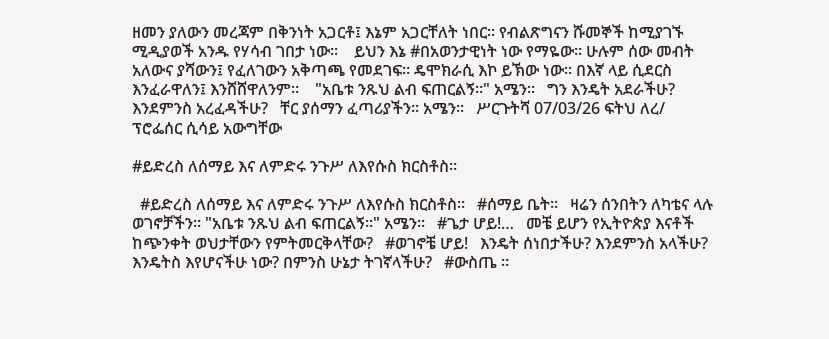ዘመን ያለውን መረጃም በቅንነት አጋርቶ፤ እኔም አጋርቸለት ነበር። የብልጽግናን ሹመኞች ከሚያገኙ ሚዲያወች አንዱ የሃሳብ ገበታ ነው።    ይህን እኔ #በአወንታዊነት ነው የማዬው። ሁሉም ሰው መብት አለውና ያሻውን፤ የፈለገውን አቅጣጫ የመደገፍ። ዴሞክራሲ እኮ ይኽው ነው። በእኛ ላይ ሲደርስ እንፈራዋለን፤ እንሸሸዋለንም።    "አቤቱ ንጹህ ልብ ፍጠርልኝ።" አሜን።   ግን እንዴት አደራችሁ? እንደምንስ አረፈዳችሁ?   ቸር ያሰማን ፈጣሪያችን። አሜን።   ሥርጉትሻ 07/03/26 ፍትህ ለረ/ ፕሮፌሰር ሲሳይ አውግቸው

#ይድረስ ለሰማይ እና ለምድሩ ንጉሥ ለእየሱስ ክርስቶስ።

  #ይድረስ ለሰማይ እና ለምድሩ ንጉሥ ለእየሱስ ክርስቶስ።   #ሰማይ ቤት።   ዛሬን ሰንበትን ለካቴና ላሉ ወገኖቻችን። "አቤቱ ንጹህ ልብ ፍጠርልኝ።" አሜን።   #ጌታ ሆይ!…   መቼ ይሆን የኢትዮጵያ እናቶች ከጭንቀት ወህታቸውን የምትመርቅላቸው?   #ወገኖቼ ሆይ!   እንዴት ሰነበታችሁ? እንደምንስ አላችሁ? እንዴትስ እየሆናችሁ ነው? በምንስ ሁኔታ ትገኛላችሁ?   #ውስጤ ።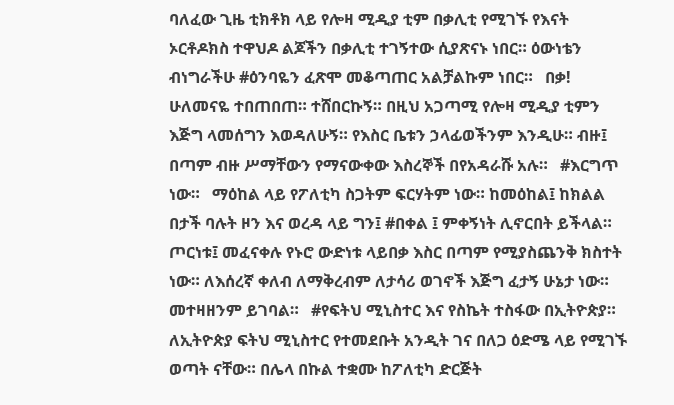ባለፈው ጊዜ ቲክቶክ ላይ የሎዛ ሚዲያ ቲም በቃሊቲ የሚገኙ የእናት ኦርቶዶክስ ተዋህዶ ልጆችን በቃሊቲ ተገኝተው ሲያጽናኑ ነበር። ዕውነቴን ብነግራችሁ #ዕንባዬን ፈጽሞ መቆጣጠር አልቻልኩም ነበር።   በቃ! ሁለመናዬ ተበጠበጠ። ተሸበርኩኝ። በዚህ አጋጣሚ የሎዛ ሚዲያ ቲምን እጅግ ላመሰግን እወዳለሁኝ። የእስር ቤቱን ኃላፊወችንም እንዲሁ። ብዙ፤ በጣም ብዙ ሥማቸውን የማናውቀው እስረኞች በየአዳራሹ አሉ።   #እርግጥ ነው።   ማዕከል ላይ የፖለቲካ ስጋትም ፍርሃትም ነው። ከመዕከል፤ ከክልል በታች ባሉት ዞን እና ወረዳ ላይ ግን፤ #በቀል ፤ ምቀኝነት ሊኖርበት ይችላል። ጦርነቱ፤ መፈናቀሉ የኑሮ ውድነቱ ላይበቃ እስር በጣም የሚያስጨንቅ ክስተት ነው። ለእሰረኛ ቀለብ ለማቅረብም ለታሳሪ ወገኖች እጅግ ፈታኝ ሁኔታ ነው። መተዛዘንም ይገባል።   #የፍትህ ሚኒስተር እና የስኬት ተስፋው በኢትዮጵያ።   ለኢትዮጵያ ፍትህ ሚኒስተር የተመደቡት አንዲት ገና በለጋ ዕድሜ ላይ የሚገኙ ወጣት ናቸው። በሌላ በኩል ተቋሙ ከፖለቲካ ድርጅት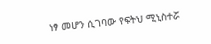ነፃ መሆን ሲገባው የፍትህ ሚኒስተሯ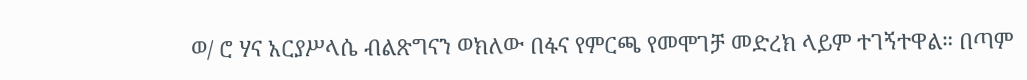ወ/ ሮ ሃና አርያሥላሴ ብልጽግናን ወክለው በፋና የምርጫ የመሞገቻ መድረክ ላይም ተገኝተዋል። በጣም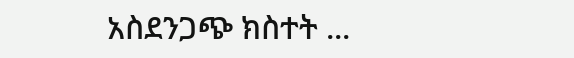አስደንጋጭ ክስተት ...